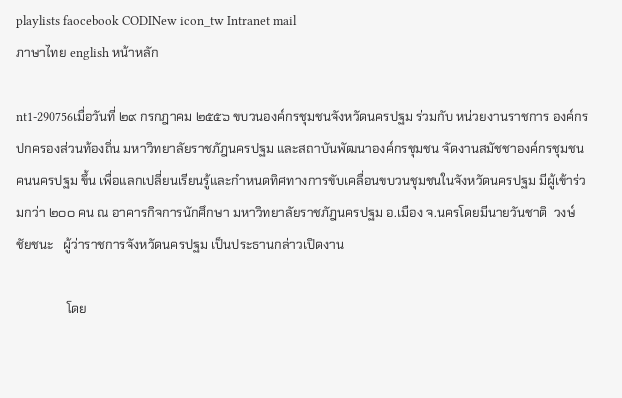playlists faocebook CODINew icon_tw Intranet mail
ภาษาไทย english หน้าหลัก

nt1-290756เมื่อวันที่ ๒๙ กรกฎาคม ๒๕๕๖ ขบวนองค์กรชุมชนจังหวัดนครปฐม ร่วมกับ หน่วยงานราชการ องค์กรปกครองส่วนท้องถิ่น มหาวิทยาลัยราชภัฎนครปฐม และสถาบันพัฒนาองค์กรชุมชน จัดงานสมัชชาองค์กรชุมชน คนนครปฐม ขึ้น เพื่อแลกเปลี่ยนเรียนรู้และกำหนดทิศทางการขับเคลื่อนขบวนชุมชนในจังหวัดนครปฐม มีผู้เข้าร่วมกว่า ๒๐๐ คน ณ อาคารกิจการนักศึกษา มหาวิทยาลัยราชภัฎนครปฐม อ.เมือง จ.นครโดยมีนายวันชาติ  วงษ์ชัยชนะ   ผู้ว่าราชการจังหวัดนครปฐม เป็นประธานกล่าวเปิดงาน

                โดย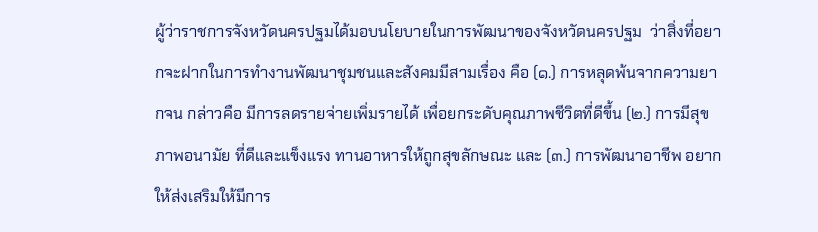ผู้ว่าราชการจังหวัดนครปฐมได้มอบนโยบายในการพัฒนาของจังหวัดนครปฐม  ว่าสิ่งที่อยากจะฝากในการทำงานพัฒนาชุมชนและสังคมมีสามเรื่อง คือ (๑.) การหลุดพ้นจากความยากจน กล่าวคือ มีการลดรายจ่ายเพิ่มรายได้ เพื่อยกระดับคุณภาพชีวิตที่ดีขึ้น (๒.) การมีสุขภาพอนามัย ที่ดีและแข็งแรง ทานอาหารให้ถูกสุขลักษณะ และ (๓.) การพัฒนาอาชีพ อยากให้ส่งเสริมให้มีการ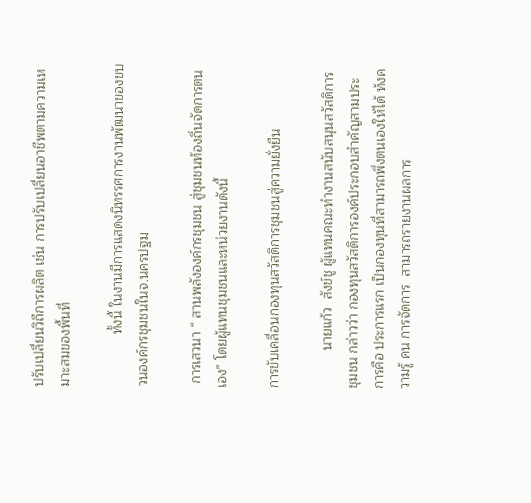ปรับเปลี่ยนวิถีการผลิต เช่น การปรับเปลี่ยนอาชีพตามความเหมาะสมของพื้นที่

              ทั้งนี้ ในงานมีการแสดงนิทรรศการงานพัฒนาของขบวนองค์กรชุมชนในจ.นครปฐม

 การเสวนา “ สานพลังองค์กรชุมชน สู่ชุมชนท้องถิ่นจัดการตนเอง” โดยผู้แทนชุมชนและหน่วยงานดังนี้

การขับเคลื่อนกองทุนสวัสดิการชุมชนสู่ความยั่งยืน

          นายแก้ว  สังข์ชู ผู้แทนคณะทำงานสนับสนุนสวัสดิการชุมชน กล่าวว่า กองทุนสวัสดิการองค์ประกอบสำคัญสามประการคือ ประการแรก เป็นกองทุนที่สามารถพึ่งตนเองให้ได้ ท้งความรู้ คน การจัดการ  สามารถรายงานผลการ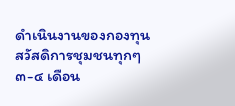ดำเนินงานของกองทุนสวัสดิการชุมชนทุกๆ ๓-๔ เดือน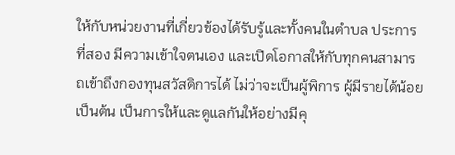ให้กับหน่วยงานที่เกี่ยวข้องได้รับรู้และทั้งคนในตำบล ประการที่สอง มีความเข้าใจตนเอง และเปิดโอกาสให้กับทุกคนสามารถเข้าถึงกองทุนสวัสดิการได้ ไม่ว่าจะเป็นผู้พิการ ผู้มีรายได้น้อย เป็นต้น เป็นการให้และดูแลกันให้อย่างมีคุ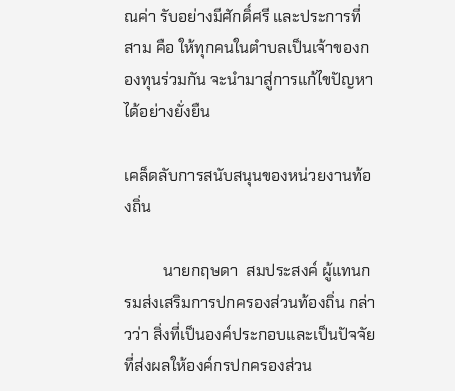ณค่า รับอย่างมีศักดิ์ศรี และประการที่สาม คือ ให้ทุกคนในตำบลเป็นเจ้าของกองทุนร่วมกัน จะนำมาสู่การแก้ไขปัญหาได้อย่างยั่งยืน

เคล็ดลับการสนับสนุนของหน่วยงานท้องถิ่น

          นายกฤษดา  สมประสงค์ ผู้แทนกรมส่งเสริมการปกครองส่วนท้องถิ่น กล่าวว่า สิ่งที่เป็นองค์ประกอบและเป็นปัจจัยที่ส่งผลให้องค์กรปกครองส่วน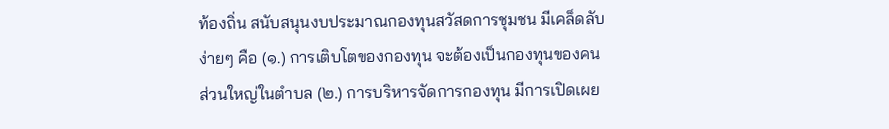ท้องถิ่น สนับสนุนงบประมาณกองทุนสวัสดการชุมชน มีเคล็ดลับง่ายๆ คือ (๑.) การเติบโตของกองทุน จะต้องเป็นกองทุนของคนส่วนใหญ่ในตำบล (๒.) การบริหารจัดการกองทุน มีการเปิดเผย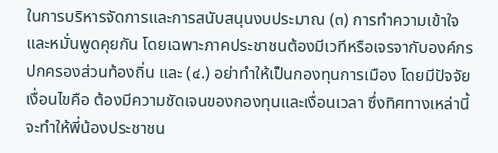ในการบริหารจัดการและการสนับสนุนงบประมาณ (๓) การทำความเข้าใจและหมั่นพูดคุยกัน โดยเฉพาะภาคประชาชนต้องมีเวทีหรือเจรจากับองค์กรปกครองส่วนท้องถิ่น และ (๔.) อย่าทำให้เป็นกองทุนการเมือง โดยมีปัจจัยเงื่อนไขคือ ต้องมีความชัดเจนของกองทุนและเงื่อนเวลา ซึ่งทิศทางเหล่านี้จะทำให้พี่น้องประชาชน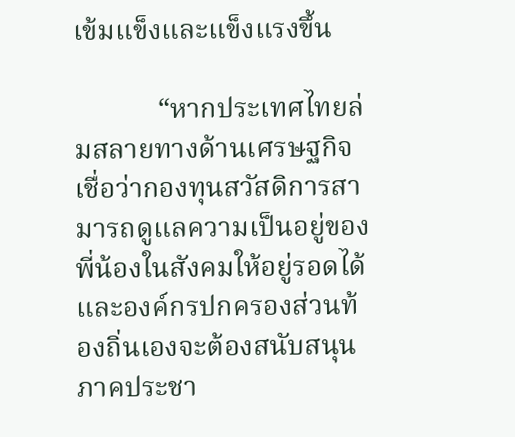เข้มแข็งและแข็งแรงขึ้น

            “หากประเทศไทยล่มสลายทางด้านเศรษฐกิจ เชื่อว่ากองทุนสวัสดิการสามารถดูแลความเป็นอยู่ของพี่น้องในสังคมให้อยู่รอดได้ และองค์กรปกครองส่วนท้องถิ่นเองจะต้องสนับสนุนภาคประชา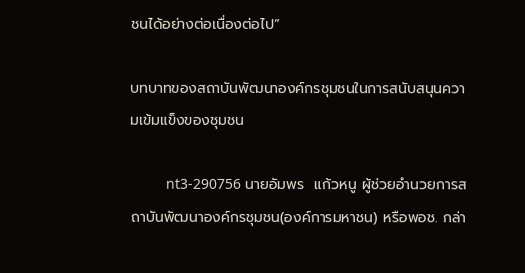ชนได้อย่างต่อเนื่องต่อไป”

บทบาทของสถาบันพัฒนาองค์กรชุมชนในการสนับสนุนความเข้มแข็งของชุมชน

         nt3-290756 นายอัมพร  แก้วหนู ผู้ช่วยอำนวยการสถาบันพัฒนาองค์กรชุมชน(องค์การมหาชน) หรือพอช. กล่า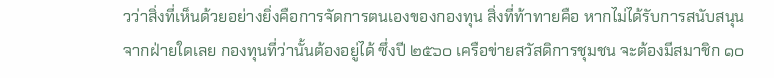วว่าสิ่งที่เห็นด้วยอย่างยิ่งคือการจัดการตนเองของกองทุน สิ่งที่ท้าทายคือ หากไม่ได้รับการสนับสนุนจากฝ่ายใดเลย กองทุนที่ว่านั้นต้องอยู่ได้ ซึ่งปี ๒๕๖๐ เครือข่ายสวัสดิการชุมชน จะต้องมีสมาชิก ๑๐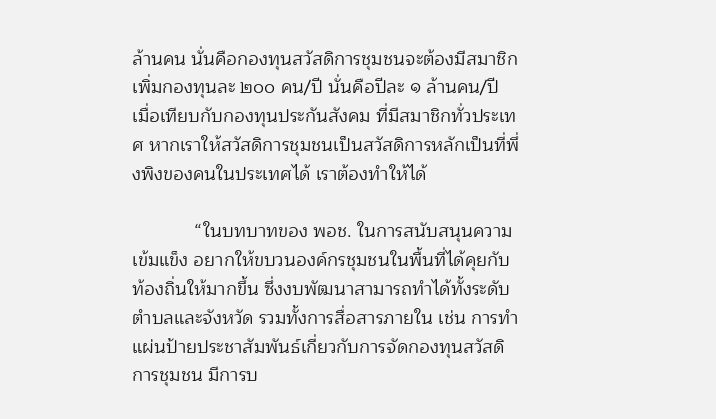ล้านคน นั่นคือกองทุนสวัสดิการชุมชนจะต้องมีสมาชิกเพิ่มกองทุนละ ๒๐๐ คน/ปี นั่นคือปีละ ๑ ล้านคน/ปี เมื่อเทียบกับกองทุนประกันสังคม ที่มีสมาชิกทั่วประเทศ หากเราให้สวัสดิการชุมชนเป็นสวัสดิการหลักเป็นที่พึ่งพิงของคนในประเทศได้ เราต้องทำให้ได้

            “ในบทบาทของ พอช. ในการสนับสนุนความเข้มแข็ง อยากให้ขบวนองค์กรชุมชนในพื้นที่ได้คุยกับท้องถิ่นให้มากขึ้น ซึ่งงบพัฒนาสามารถทำได้ทั้งระดับตำบลและจังหวัด รวมทั้งการสื่อสารภายใน เช่น การทำแผ่นป้ายประชาสัมพันธ์เกี่ยวกับการจัดกองทุนสวัสดิการชุมชน มีการบ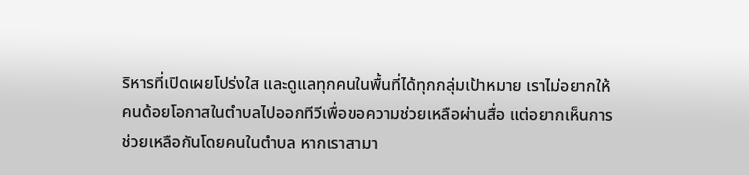ริหารที่เปิดเผยโปร่งใส และดูแลทุกคนในพื้นที่ได้ทุกกลุ่มเป้าหมาย เราไม่อยากให้คนด้อยโอกาสในตำบลไปออกทีวีเพื่อขอความช่วยเหลือผ่านสื่อ แต่อยากเห็นการช่วยเหลือกันโดยคนในตำบล หากเราสามา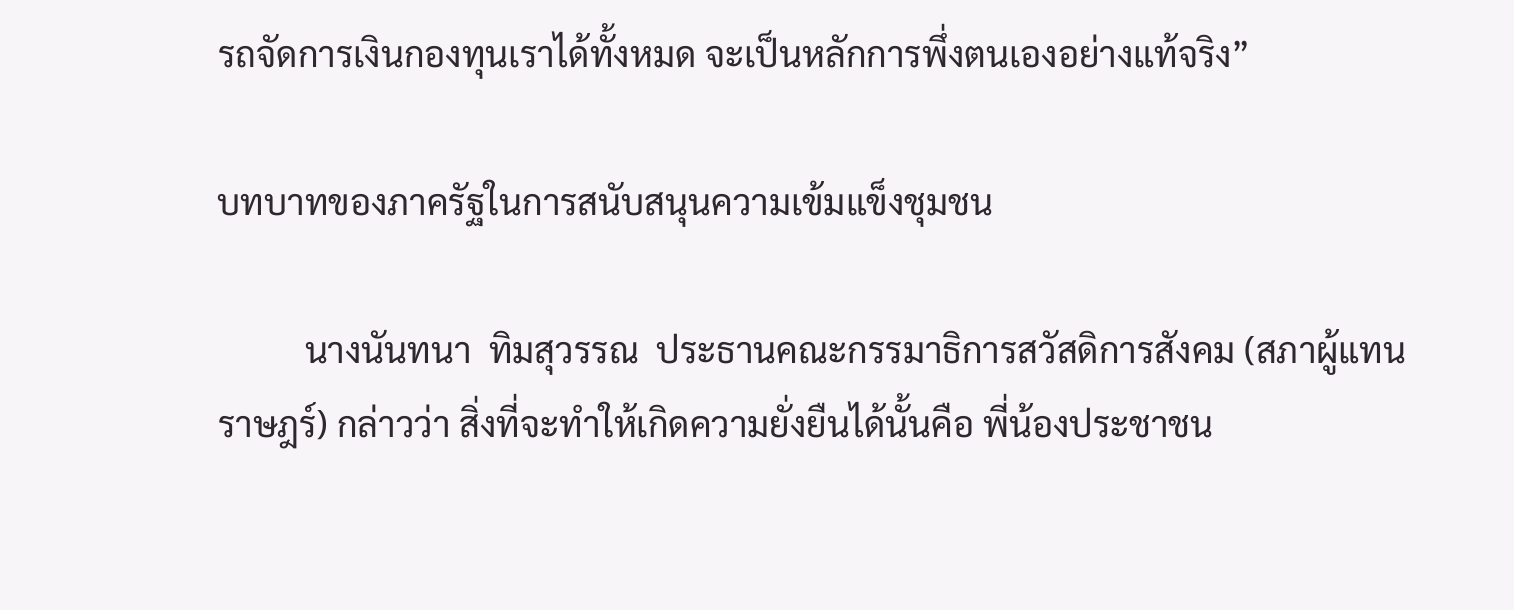รถจัดการเงินกองทุนเราได้ทั้งหมด จะเป็นหลักการพึ่งตนเองอย่างแท้จริง”

บทบาทของภาครัฐในการสนับสนุนความเข้มแข็งชุมชน

          นางนันทนา  ทิมสุวรรณ  ประธานคณะกรรมาธิการสวัสดิการสังคม (สภาผู้แทนราษฎร์) กล่าวว่า สิ่งที่จะทำให้เกิดความยั่งยืนได้นั้นคือ พี่น้องประชาชน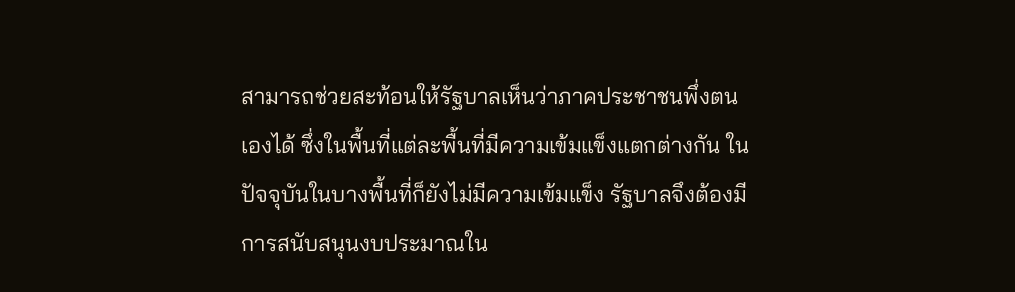สามารถช่วยสะท้อนให้รัฐบาลเห็นว่าภาคประชาชนพึ่งตนเองได้ ซึ่งในพื้นที่แต่ละพื้นที่มีความเข้มแข็งแตกต่างกัน ในปัจจุบันในบางพื้นที่ก็ยังไม่มีความเข้มแข็ง รัฐบาลจึงต้องมีการสนับสนุนงบประมาณใน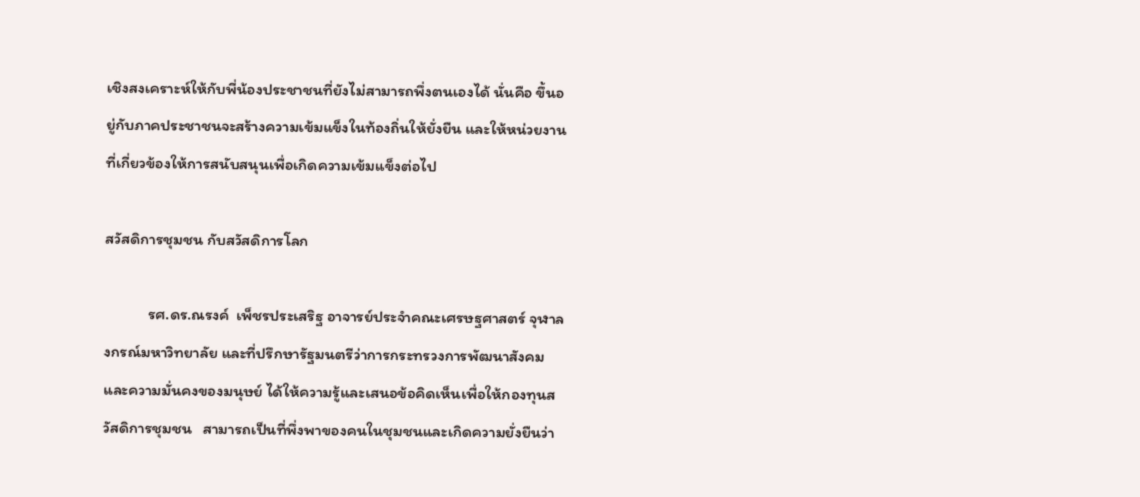เชิงสงเคราะห์ให้กับพี่น้องประชาชนที่ยังไม่สามารถพึ่งตนเองได้ นั่นคือ ขึ้นอยู่กับภาคประชาชนจะสร้างความเข้มแข็งในท้องถิ่นให้ยั่งยืน และให้หน่วยงานที่เกี่ยวข้องให้การสนับสนุนเพื่อเกิดความเข้มแข็งต่อไป

สวัสดิการชุมชน กับสวัสดิการโลก

            รศ.ดร.ณรงค์  เพ็ชรประเสริฐ อาจารย์ประจำคณะเศรษฐศาสตร์ จุฬาลงกรณ์มหาวิทยาลัย และที่ปรึกษารัฐมนตรีว่าการกระทรวงการพัฒนาสังคมและความมั่นคงของมนุษย์ ได้ให้ความรู้และเสนอข้อคิดเห็นเพื่อให้กองทุนสวัสดิการชุมชน   สามารถเป็นที่พึ่งพาของคนในชุมชนและเกิดความยั่งยืนว่า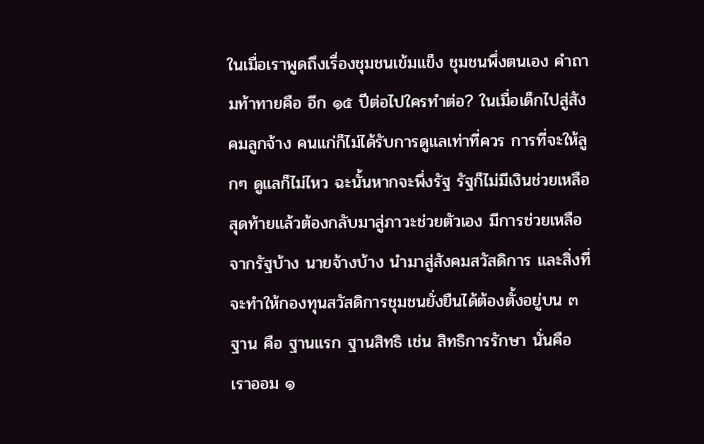ในเมื่อเราพูดถึงเรื่องชุมชนเข้มแข็ง ชุมชนพึ่งตนเอง คำถามท้าทายคือ อีก ๑๕ ปีต่อไปใครทำต่อ? ในเมื่อเด็กไปสู่สังคมลูกจ้าง คนแก่ก็ไม่ได้รับการดูแลเท่าที่ควร การที่จะให้ลูกๆ ดูแลก็ไม่ไหว ฉะนั้นหากจะพึ่งรัฐ รัฐก็ไม่มีเงินช่วยเหลือ สุดท้ายแล้วต้องกลับมาสู่ภาวะช่วยตัวเอง มีการช่วยเหลือจากรัฐบ้าง นายจ้างบ้าง นำมาสู่สังคมสวัสดิการ และสิ่งที่จะทำให้กองทุนสวัสดิการชุมชนยั่งยืนได้ต้องตั้งอยู่บน ๓ ฐาน คือ ฐานแรก ฐานสิทธิ เช่น สิทธิการรักษา นั่นคือ เราออม ๑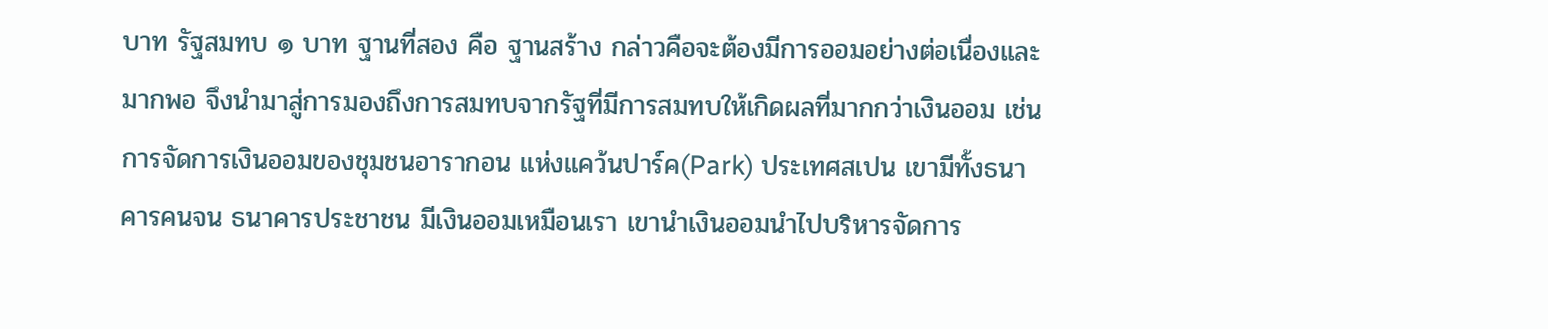บาท รัฐสมทบ ๑ บาท ฐานที่สอง คือ ฐานสร้าง กล่าวคือจะต้องมีการออมอย่างต่อเนื่องและมากพอ จึงนำมาสู่การมองถึงการสมทบจากรัฐที่มีการสมทบให้เกิดผลที่มากกว่าเงินออม เช่น การจัดการเงินออมของชุมชนอารากอน แห่งแคว้นปาร์ค(Park) ประเทศสเปน เขามีทั้งธนาคารคนจน ธนาคารประชาชน มีเงินออมเหมือนเรา เขานำเงินออมนำไปบริหารจัดการ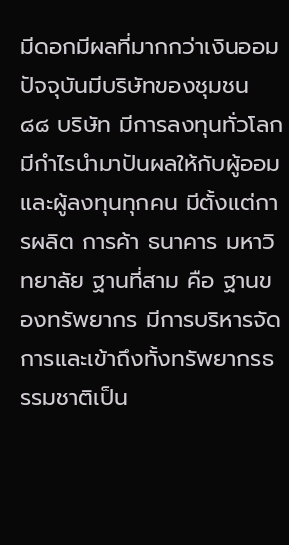มีดอกมีผลที่มากกว่าเงินออม ปัจจุบันมีบริษัทของชุมชน ๘๘ บริษัท มีการลงทุนทั่วโลก มีกำไรนำมาปันผลให้กับผู้ออมและผู้ลงทุนทุกคน มีตั้งแต่การผลิต การค้า ธนาคาร มหาวิทยาลัย ฐานที่สาม คือ ฐานของทรัพยากร มีการบริหารจัดการและเข้าถึงทั้งทรัพยากรธรรมชาติเป็น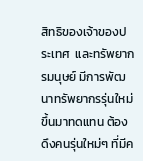สิทธิของเจ้าของประเทศ  และทรัพยากรมนุษย์ มีการพัฒนาทรัพยากรรุ่นใหม่ขึ้นมาทดแทน ต้องดึงคนรุ่นใหม่ๆ ที่มีค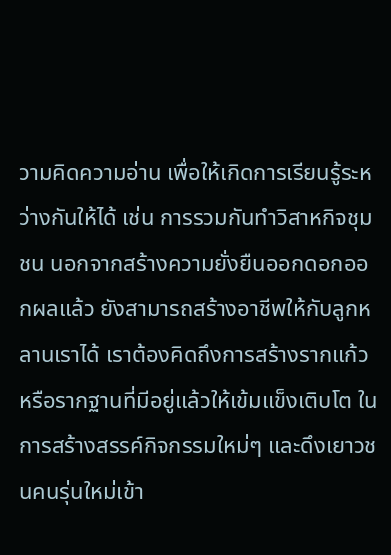วามคิดความอ่าน เพื่อให้เกิดการเรียนรู้ระหว่างกันให้ได้ เช่น การรวมกันทำวิสาหกิจชุมชน นอกจากสร้างความยั่งยืนออกดอกออกผลแล้ว ยังสามารถสร้างอาชีพให้กับลูกหลานเราได้ เราต้องคิดถึงการสร้างรากแก้วหรือรากฐานที่มีอยู่แล้วให้เข้มแข็งเติบโต ในการสร้างสรรค์กิจกรรมใหม่ๆ และดึงเยาวชนคนรุ่นใหม่เข้า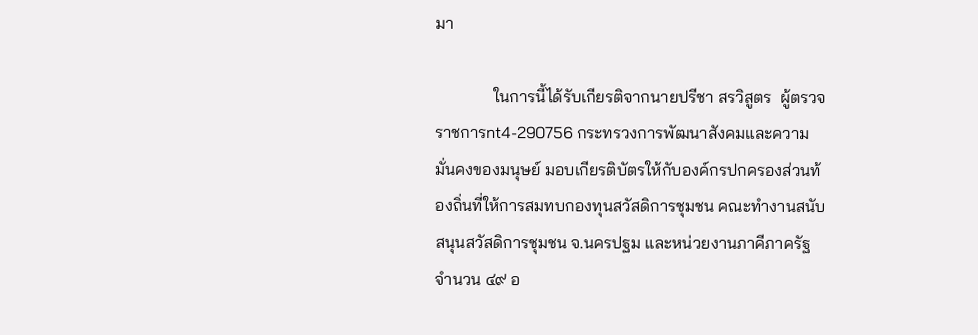มา

              ในการนี้ได้รับเกียรติจากนายปรีชา สรวิสูตร  ผู้ตรวจราชการnt4-290756 กระทรวงการพัฒนาสังคมและความมั่นคงของมนุษย์ มอบเกียรติบัตรให้กับองค์กรปกครองส่วนท้องถิ่นที่ให้การสมทบกองทุนสวัสดิการชุมชน คณะทำงานสนับสนุนสวัสดิการชุมชน จ.นครปฐม และหน่วยงานภาคีภาครัฐ จำนวน ๔๙ อ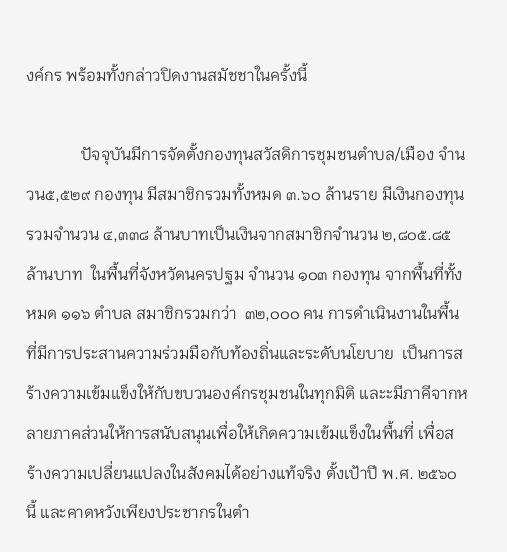งค์กร พร้อมทั้งกล่าวปิดงานสมัชชาในครั้งนี้

             ปัจจุบันมีการจัดตั้งกองทุนสวัสดิการชุมชนตำบล/เมือง จำนวน๕,๕๒๙ กองทุน มีสมาชิกรวมทั้งหมด ๓.๖๐ ล้านราย มีเงินกองทุนรวมจำนวน ๔,๓๓๘ ล้านบาทเป็นเงินจากสมาชิกจำนวน ๒,๘๐๕.๘๕ ล้านบาท  ในพื้นที่จังหวัดนครปฐม จำนวน ๑๐๓ กองทุน จากพื้นที่ทั้งหมด ๑๑๖ ตำบล สมาชิกรวมกว่า  ๓๒,๐๐๐ คน การดำเนินงานในพื้นที่มีการประสานความร่วมมือกับท้องถิ่นและระดับนโยบาย  เป็นการสร้างความเข้มแข็งให้กับขบวนองค์กรชุมชนในทุกมิติ และะมีภาคีจากหลายภาคส่วนให้การสนับสนุนเพื่อให้เกิดความเข้มแข็งในพื้นที่ เพื่อสร้างความเปลี่ยนแปลงในสังคมได้อย่างแท้จริง ตั้งเป้าปี พ.ศ. ๒๕๖๐ นี้ และคาดหวังเพียงประชากรในตำ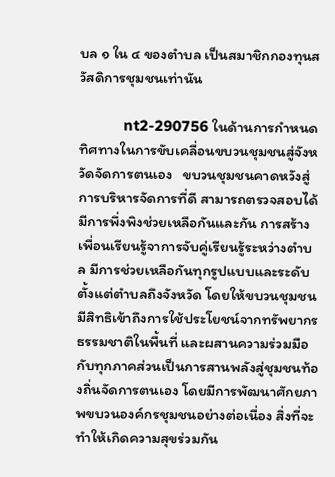บล ๑ ใน ๔ ของตำบล เป็นสมาชิกกองทุนสวัสดิการชุมชนเท่านัน

           nt2-290756 ในด้านการกำหนดทิศทางในการขับเคลื่อนขบวนชุมชนสู่จังหวัดจัดการตนเอง   ขบวนชุมชนคาดหวังสู่การบริหารจัดการที่ดี สามารถตรวจสอบได้ มีการพึ่งพิงช่วยเหลือกันและกัน การสร้างเพื่อนเรียนรู้จาการจับคู่เรียนรู้ระหว่างตำบล มีการช่วยเหลือกันทุกรูปแบบและระดับตั้งแต่ตำบลถึงจังหวัด โดยให้ขบวนชุมชนมีสิทธิเข้าถึงการใช้ประโยชน์จากทรัพยากรธรรมชาติในพื้นที่ และผสานความร่วมมือกับทุกภาคส่วนเป็นการสานพลังสู่ชุมชนท้องถิ่นจัดการตนเอง โดยมีการพัฒนาศักยภาพขบวนองค์กรชุมชนอย่างต่อเนื่อง สิ่งที่จะทำให้เกิดความสุขร่วมกัน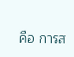คือ การส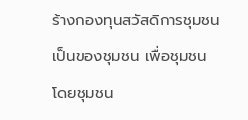ร้างกองทุนสวัสดิการชุมชนเป็นของชุมชน เพื่อชุมชน โดยชุมชน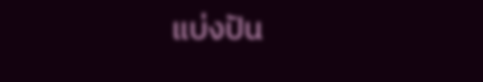แบ่งปัน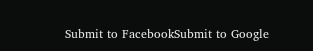Submit to FacebookSubmit to Google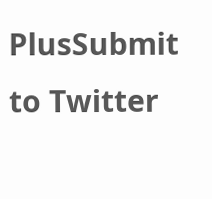PlusSubmit to Twitter